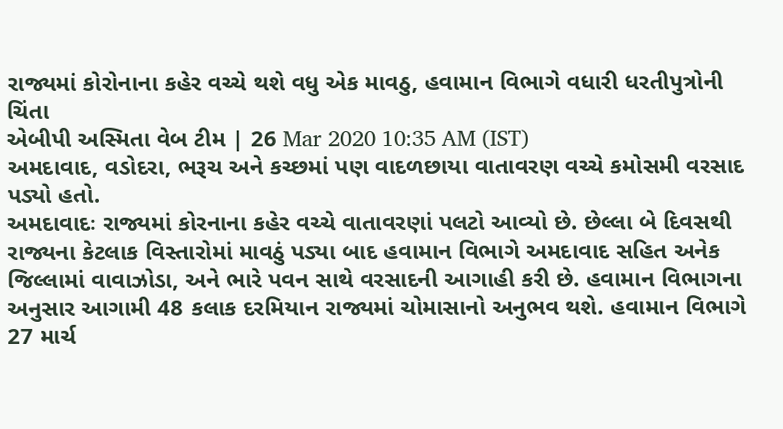રાજ્યમાં કોરોનાના કહેર વચ્ચે થશે વધુ એક માવઠુ, હવામાન વિભાગે વધારી ધરતીપુત્રોની ચિંતા
એબીપી અસ્મિતા વેબ ટીમ | 26 Mar 2020 10:35 AM (IST)
અમદાવાદ, વડોદરા, ભરૂચ અને કચ્છમાં પણ વાદળછાયા વાતાવરણ વચ્ચે કમોસમી વરસાદ પડ્યો હતો.
અમદાવાદઃ રાજ્યમાં કોરનાના કહેર વચ્ચે વાતાવરણાં પલટો આવ્યો છે. છેલ્લા બે દિવસથી રાજ્યના કેટલાક વિસ્તારોમાં માવઠું પડ્યા બાદ હવામાન વિભાગે અમદાવાદ સહિત અનેક જિલ્લામાં વાવાઝોડા, અને ભારે પવન સાથે વરસાદની આગાહી કરી છે. હવામાન વિભાગના અનુસાર આગામી 48 કલાક દરમિયાન રાજ્યમાં ચોમાસાનો અનુભવ થશે. હવામાન વિભાગે 27 માર્ચ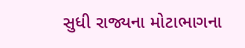સુધી રાજ્યના મોટાભાગના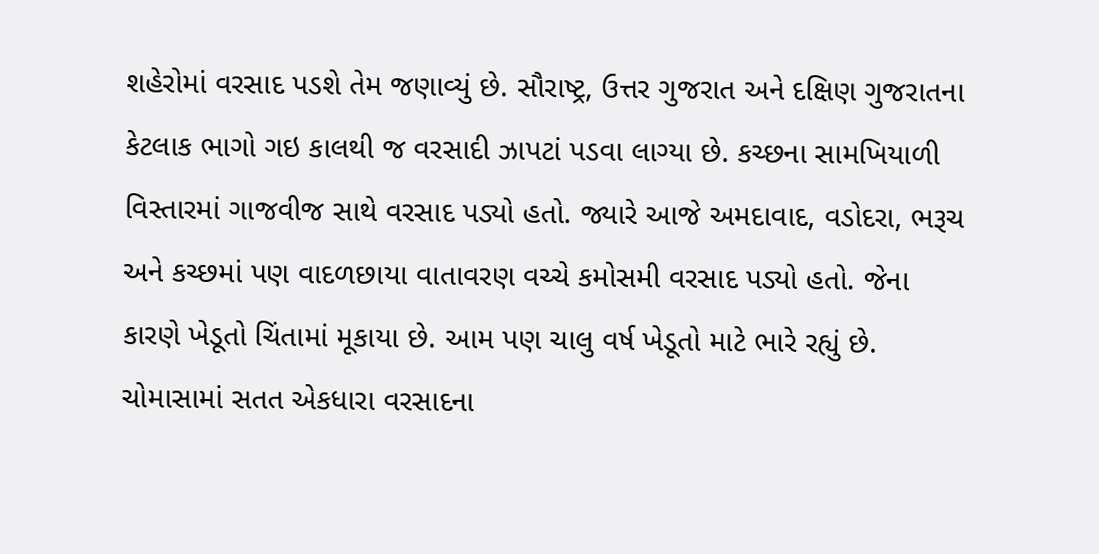શહેરોમાં વરસાદ પડશે તેમ જણાવ્યું છે. સૌરાષ્ટ્ર, ઉત્તર ગુજરાત અને દક્ષિણ ગુજરાતના કેટલાક ભાગો ગઇ કાલથી જ વરસાદી ઝાપટાં પડવા લાગ્યા છે. કચ્છના સામખિયાળી વિસ્તારમાં ગાજવીજ સાથે વરસાદ પડ્યો હતો. જ્યારે આજે અમદાવાદ, વડોદરા, ભરૂચ અને કચ્છમાં પણ વાદળછાયા વાતાવરણ વચ્ચે કમોસમી વરસાદ પડ્યો હતો. જેના કારણે ખેડૂતો ચિંતામાં મૂકાયા છે. આમ પણ ચાલુ વર્ષ ખેડૂતો માટે ભારે રહ્યું છે. ચોમાસામાં સતત એકધારા વરસાદના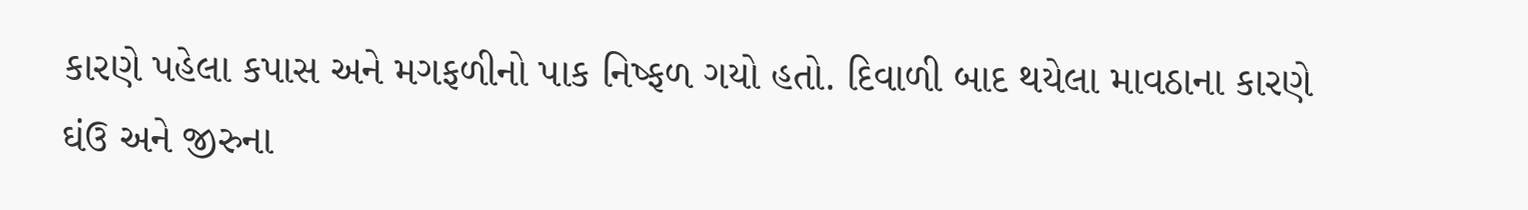કારણે પહેલા કપાસ અને મગફળીનો પાક નિષ્ફળ ગયો હતો. દિવાળી બાદ થયેલા માવઠાના કારણે ઘંઉ અને જીરુના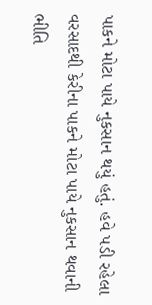પાકને મોટા પાયે નુકસાન થયું હતું. હવે પડી રહેલા વરસાદથી કેરીના પાકને મોટા પાયે નુકસાન થવાની ભીતિ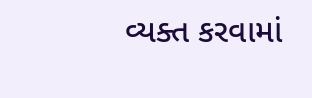વ્યક્ત કરવામાં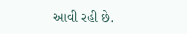આવી રહી છે.